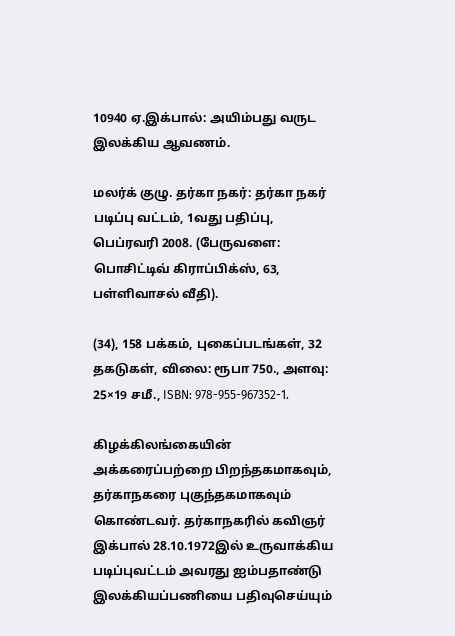10940 ஏ.இக்பால்: அயிம்பது வருட இலக்கிய ஆவணம்.

மலர்க் குழு. தர்கா நகர்: தர்கா நகர் படிப்பு வட்டம், 1வது பதிப்பு, பெப்ரவரி 2008. (பேருவளை: பொசிட்டிவ் கிராப்பிக்ஸ், 63, பள்ளிவாசல் வீதி).

(34), 158 பக்கம், புகைப்படங்கள், 32 தகடுகள், விலை: ரூபா 750., அளவு: 25×19 சமீ., ISBN: 978-955-967352-1.

கிழக்கிலங்கையின் அக்கரைப்பற்றை பிறந்தகமாகவும், தர்காநகரை புகுந்தகமாகவும் கொண்டவர். தர்காநகரில் கவிஞர் இக்பால் 28.10.1972இல் உருவாக்கிய படிப்புவட்டம் அவரது ஐம்பதாண்டு இலக்கியப்பணியை பதிவுசெய்யும்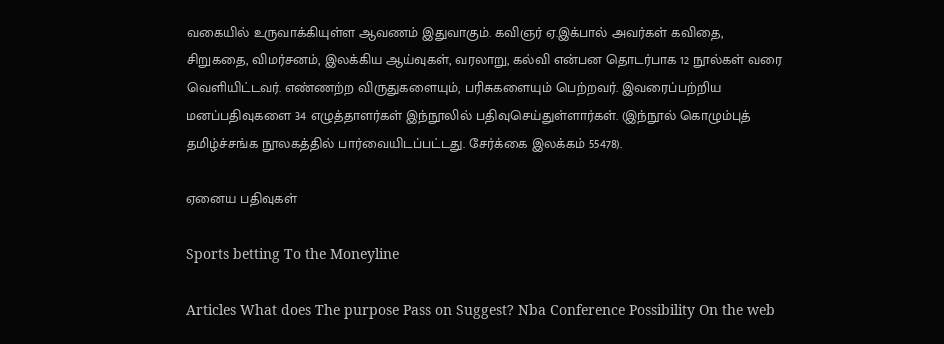வகையில் உருவாக்கியுள்ள ஆவணம் இதுவாகும். கவிஞர் ஏ.இக்பால் அவர்கள் கவிதை, சிறுகதை, விமர்சனம், இலக்கிய ஆய்வுகள், வரலாறு, கல்வி என்பன தொடர்பாக 12 நூல்கள் வரை வெளியிட்டவர். எண்ணற்ற விருதுகளையும், பரிசுகளையும் பெற்றவர். இவரைப்பற்றிய மனப்பதிவுகளை 34 எழுத்தாளர்கள் இந்நூலில் பதிவுசெய்துள்ளார்கள். (இந்நூல் கொழும்புத் தமிழ்ச்சங்க நூலகத்தில் பார்வையிடப்பட்டது. சேர்க்கை இலக்கம் 55478).

ஏனைய பதிவுகள்

Sports betting To the Moneyline

Articles What does The purpose Pass on Suggest? Nba Conference Possibility On the web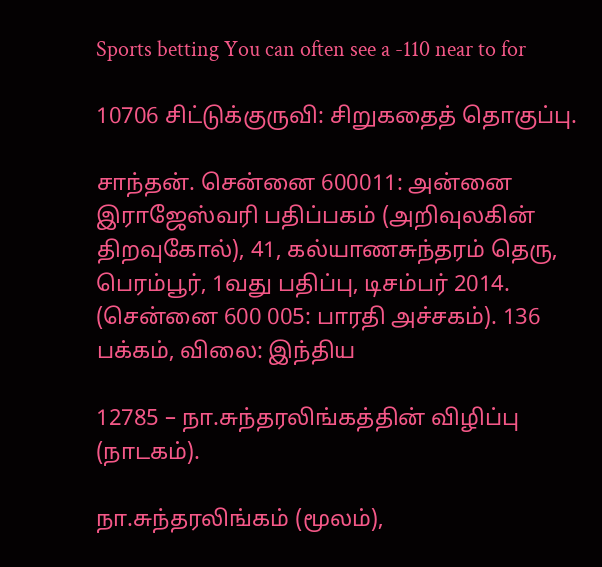Sports betting You can often see a -110 near to for

10706 சிட்டுக்குருவி: சிறுகதைத் தொகுப்பு.

சாந்தன். சென்னை 600011: அன்னை இராஜேஸ்வரி பதிப்பகம் (அறிவுலகின் திறவுகோல்), 41, கல்யாணசுந்தரம் தெரு, பெரம்பூர், 1வது பதிப்பு, டிசம்பர் 2014. (சென்னை 600 005: பாரதி அச்சகம்). 136 பக்கம், விலை: இந்திய

12785 – நா.சுந்தரலிங்கத்தின் விழிப்பு (நாடகம்).

நா.சுந்தரலிங்கம் (மூலம்),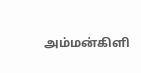அம்மன்கிளி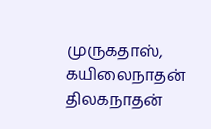முருகதாஸ், கயிலைநாதன் திலகநாதன்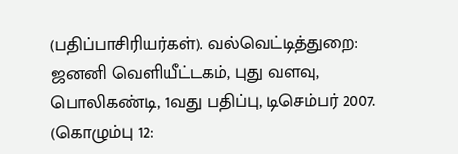(பதிப்பாசிரியர்கள்). வல்வெட்டித்துறை: ஜனனி வெளியீட்டகம், புது வளவு, பொலிகண்டி, 1வது பதிப்பு, டிசெம்பர் 2007. (கொழும்பு 12: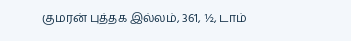குமரன் புத்தக இல்லம், 361, ½, டாம்